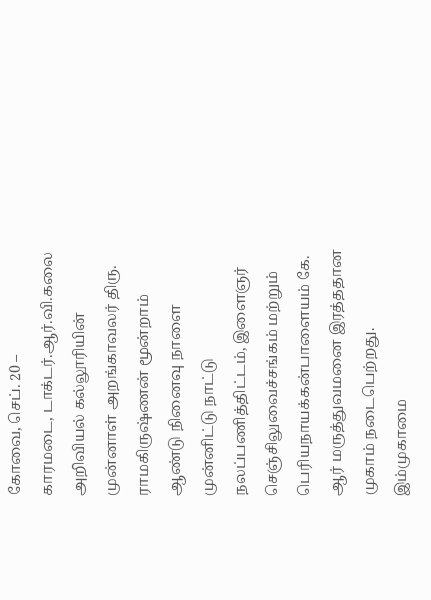கோவை, செப். 20 –
காரமடை, டாக்டர்.ஆர்.வி.கலை அறிவியல் கல்லூரியின் முன்னாள் அறங்காவலர் திரு. ராமகிருஷ்ணன் மூன்றாம் ஆண்டு நினைவு நாளை முன்னிட்டு நாட்டு நலப்பணித்திட்டம், இளைஞர் செஞ்சிலுவைச்சங்கம் மற்றும் பெரியநாயக்கன்பாளையம் கே. ஆர் மருத்துவமனை இரத்ததான முகாம் நடைபெற்றது. இம்முகாமை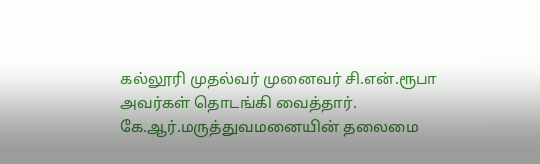கல்லூரி முதல்வர் முனைவர் சி.என்.ரூபா அவர்கள் தொடங்கி வைத்தார்.
கே.ஆர்.மருத்துவமனையின் தலைமை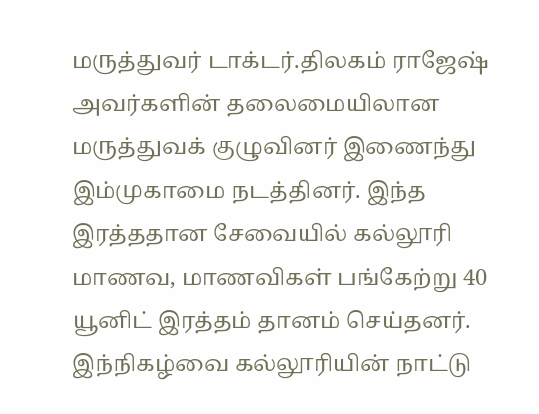மருத்துவர் டாக்டர்.திலகம் ராஜேஷ் அவர்களின் தலைமையிலான மருத்துவக் குழுவினர் இணைந்து இம்முகாமை நடத்தினர். இந்த இரத்ததான சேவையில் கல்லூரி மாணவ, மாணவிகள் பங்கேற்று 40 யூனிட் இரத்தம் தானம் செய்தனர். இந்நிகழ்வை கல்லூரியின் நாட்டு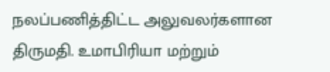நலப்பணித்திட்ட அலுவலர்களான திருமதி. உமாபிரியா மற்றும்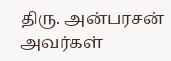திரு. அன்பரசன் அவர்கள்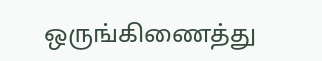ஒருங்கிணைத்து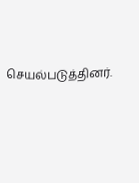செயல்படுத்தினர்.